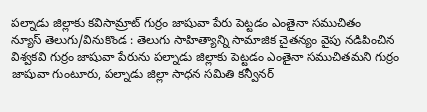పల్నాడు జిల్లాకు కవిసామ్రాట్ గుర్రం జాషువా పేరు పెట్టడం ఎంతైనా సముచితం
న్యూస్ తెలుగు/వినుకొండ : తెలుగు సాహిత్యాన్ని సామాజిక చైతన్యం వైపు నడిపించిన విశ్వకవి గుర్రం జాషువా పేరును పల్నాడు జిల్లాకు పెట్టడం ఎంతైనా సముచితమని గుర్రం జాషువా గుంటూరు, పల్నాడు జిల్లా సాధన సమితి కన్వీనర్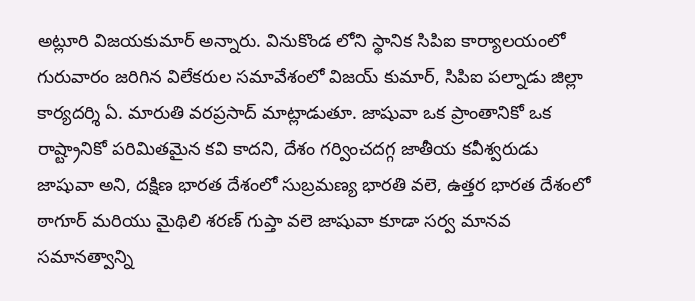అట్లూరి విజయకుమార్ అన్నారు. వినుకొండ లోని స్థానిక సిపిఐ కార్యాలయంలో గురువారం జరిగిన విలేకరుల సమావేశంలో విజయ్ కుమార్, సిపిఐ పల్నాడు జిల్లా కార్యదర్శి ఏ. మారుతి వరప్రసాద్ మాట్లాడుతూ. జాషువా ఒక ప్రాంతానికో ఒక రాష్ట్రానికో పరిమితమైన కవి కాదని, దేశం గర్వించదగ్గ జాతీయ కవీశ్వరుడు జాషువా అని, దక్షిణ భారత దేశంలో సుబ్రమణ్య భారతి వలె, ఉత్తర భారత దేశంలో ఠాగూర్ మరియు మైథిలి శరణ్ గుప్తా వలె జాషువా కూడా సర్వ మానవ సమానత్వాన్ని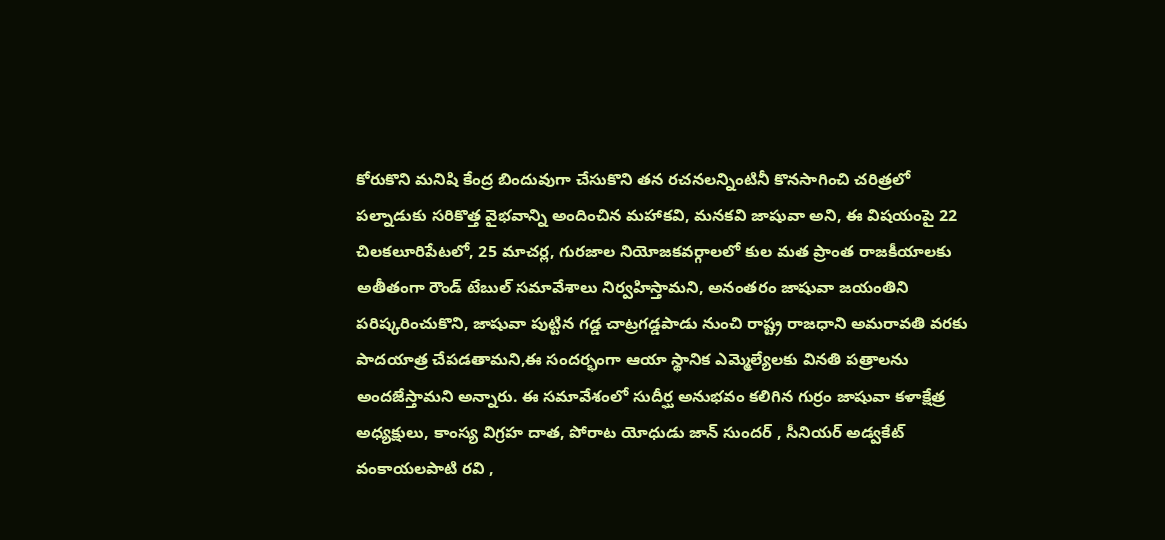కోరుకొని మనిషి కేంద్ర బిందువుగా చేసుకొని తన రచనలన్నింటినీ కొనసాగించి చరిత్రలో పల్నాడుకు సరికొత్త వైభవాన్ని అందించిన మహాకవి, మనకవి జాషువా అని, ఈ విషయంపై 22 చిలకలూరిపేటలో, 25 మాచర్ల, గురజాల నియోజకవర్గాలలో కుల మత ప్రాంత రాజకీయాలకు అతీతంగా రౌండ్ టేబుల్ సమావేశాలు నిర్వహిస్తామని, అనంతరం జాషువా జయంతిని పరిష్కరించుకొని, జాషువా పుట్టిన గడ్డ చాట్రగడ్డపాడు నుంచి రాష్ట్ర రాజధాని అమరావతి వరకు పాదయాత్ర చేపడతామని,ఈ సందర్భంగా ఆయా స్థానిక ఎమ్మెల్యేలకు వినతి పత్రాలను అందజేస్తామని అన్నారు. ఈ సమావేశంలో సుదీర్ఘ అనుభవం కలిగిన గుర్రం జాషువా కళాక్షేత్ర అధ్యక్షులు, కాంస్య విగ్రహ దాత, పోరాట యోధుడు జాన్ సుందర్ , సీనియర్ అడ్వకేట్ వంకాయలపాటి రవి ,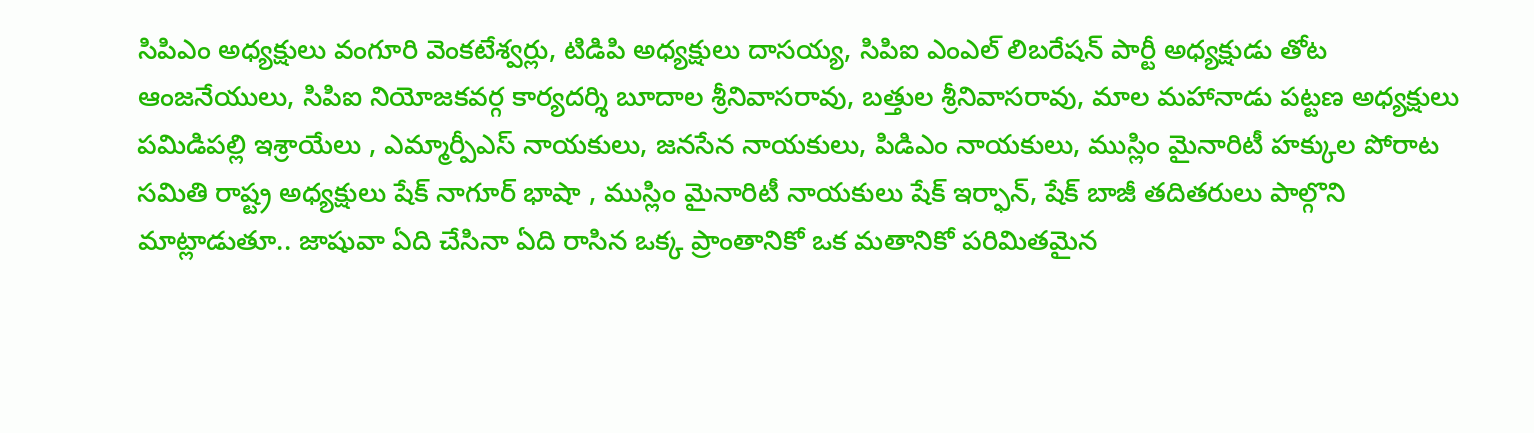సిపిఎం అధ్యక్షులు వంగూరి వెంకటేశ్వర్లు, టిడిపి అధ్యక్షులు దాసయ్య, సిపిఐ ఎంఎల్ లిబరేషన్ పార్టీ అధ్యక్షుడు తోట ఆంజనేయులు, సిపిఐ నియోజకవర్గ కార్యదర్శి బూదాల శ్రీనివాసరావు, బత్తుల శ్రీనివాసరావు, మాల మహానాడు పట్టణ అధ్యక్షులు పమిడిపల్లి ఇశ్రాయేలు , ఎమ్మార్పీఎస్ నాయకులు, జనసేన నాయకులు, పిడిఎం నాయకులు, ముస్లిం మైనారిటీ హక్కుల పోరాట సమితి రాష్ట్ర అధ్యక్షులు షేక్ నాగూర్ భాషా , ముస్లిం మైనారిటీ నాయకులు షేక్ ఇర్ఫాన్, షేక్ బాజీ తదితరులు పాల్గొని మాట్లాడుతూ.. జాషువా ఏది చేసినా ఏది రాసిన ఒక్క ప్రాంతానికో ఒక మతానికో పరిమితమైన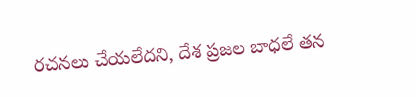రచనలు చేయలేదని, దేశ ప్రజల బాధలే తన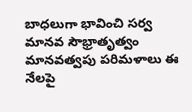బాధలుగా భావించి సర్వ మానవ సౌభ్రాతృత్వం మానవత్వపు పరిమళాలు ఈ నేలపై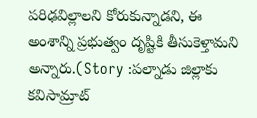పరిఢవిల్లాలని కోరుకున్నాడని, ఈ అంశాన్ని ప్రభుత్వం దృష్టికి తీసుకెళ్తామని అన్నారు.(Story :పల్నాడు జిల్లాకు కవిసామ్రాట్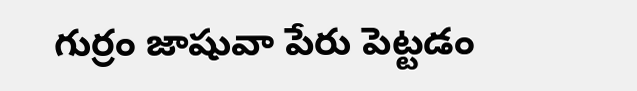గుర్రం జాషువా పేరు పెట్టడం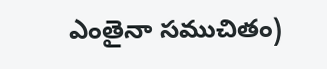ఎంతైనా సముచితం)